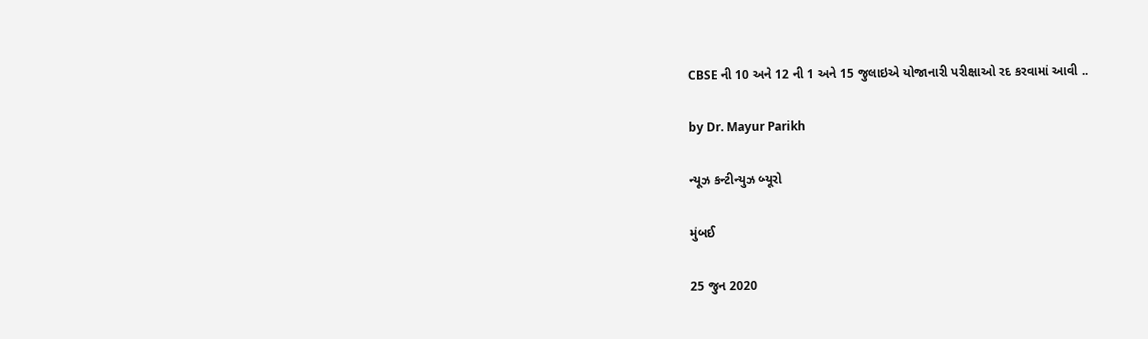CBSE ની 10 અને 12 ની 1 અને 15 જુલાઇએ યોજાનારી પરીક્ષાઓ રદ કરવામાં આવી ..

by Dr. Mayur Parikh

ન્યૂઝ કન્ટીન્યુઝ બ્યૂરો

મુંબઈ

25 જુન 2020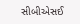સીબીએસઈ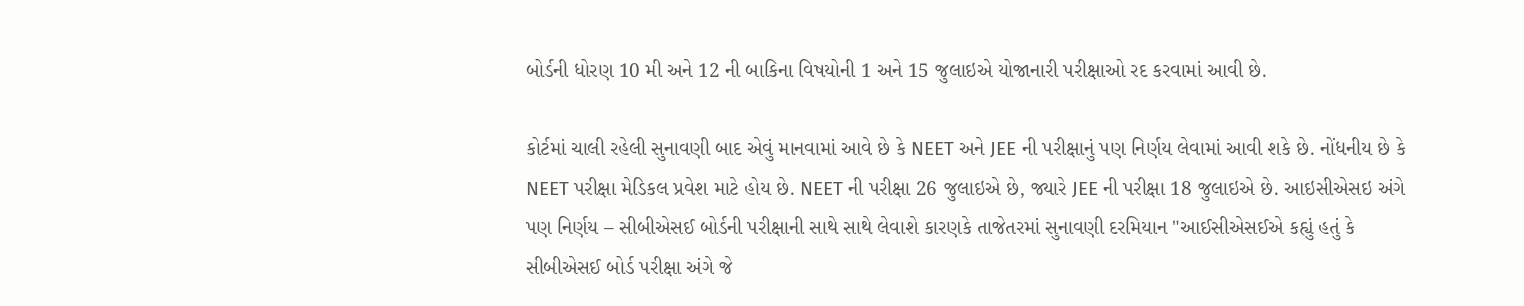બોર્ડની ધોરણ 10 મી અને 12 ની બાકિના વિષયોની 1 અને 15 જુલાઇએ યોજાનારી પરીક્ષાઓ રદ કરવામાં આવી છે.

કોર્ટમાં ચાલી રહેલી સુનાવણી બાદ એવું માનવામાં આવે છે કે NEET અને JEE ની પરીક્ષાનું પણ નિર્ણય લેવામાં આવી શકે છે. નોંધનીય છે કે NEET પરીક્ષા મેડિકલ પ્રવેશ માટે હોય છે. NEET ની પરીક્ષા 26 જુલાઇએ છે, જ્યારે JEE ની પરીક્ષા 18 જુલાઇએ છે. આઇસીએસઇ અંગે પણ નિર્ણય – સીબીએસઈ બોર્ડની પરીક્ષાની સાથે સાથે લેવાશે કારણકે તાજેતરમાં સુનાવણી દરમિયાન "આઈસીએસઈએ કહ્યું હતું કે સીબીએસઈ બોર્ડ પરીક્ષા અંગે જે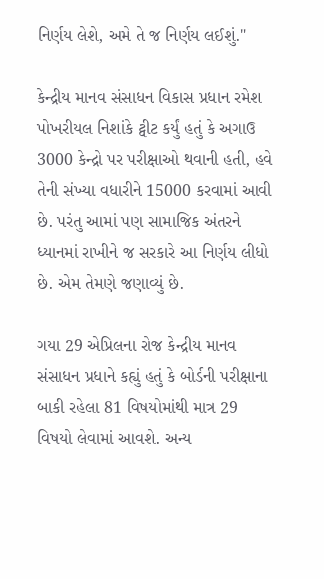નિર્ણય લેશે, અમે તે જ નિર્ણય લઈશું."

કેન્દ્રીય માનવ સંસાધન વિકાસ પ્રધાન રમેશ પોખરીયલ નિશાંકે ટ્વીટ કર્યું હતું કે અગાઉ 3000 કેન્દ્રો પર પરીક્ષાઓ થવાની હતી, હવે તેની સંખ્યા વધારીને 15000 કરવામાં આવી છે. પરંતુ આમાં પણ સામાજિક અંતરને ધ્યાનમાં રાખીને જ સરકારે આ નિર્ણય લીધો છે. એમ તેમણે જણાવ્યું છે.

ગયા 29 એપ્રિલના રોજ કેન્દ્રીય માનવ સંસાધન પ્રધાને કહ્યું હતું કે બોર્ડની પરીક્ષાના બાકી રહેલા 81 વિષયોમાંથી માત્ર 29 વિષયો લેવામાં આવશે. અન્ય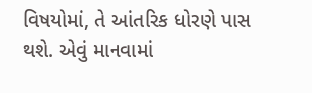વિષયોમાં, તે આંતરિક ધોરણે પાસ થશે. એવું માનવામાં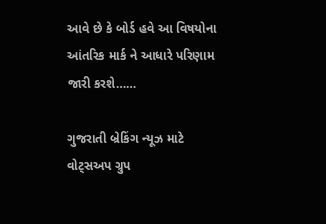આવે છે કે બોર્ડ હવે આ વિષયોના આંતરિક માર્ક ને આધારે પરિણામ જારી કરશે……

ગુજરાતી બ્રેકિંગ ન્યૂઝ માટે વોટ્સઅપ ગ્રુપ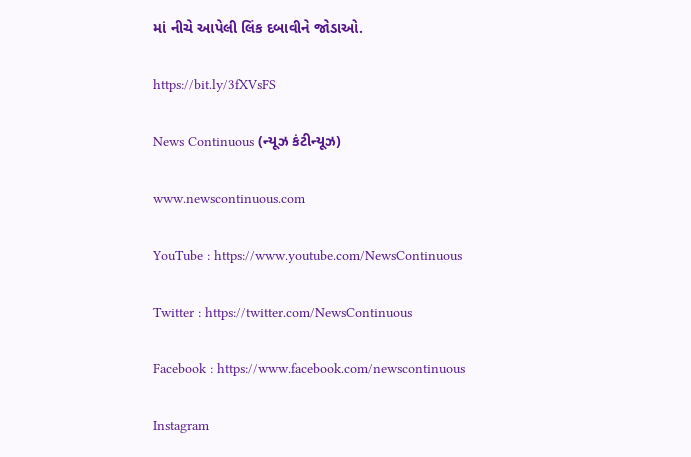માં નીચે આપેલી લિંક દબાવીને જોડાઓ.

https://bit.ly/3fXVsFS

News Continuous (ન્યૂઝ કંટીન્યૂઝ)

www.newscontinuous.com

YouTube : https://www.youtube.com/NewsContinuous

Twitter : https://twitter.com/NewsContinuous

Facebook : https://www.facebook.com/newscontinuous

Instagram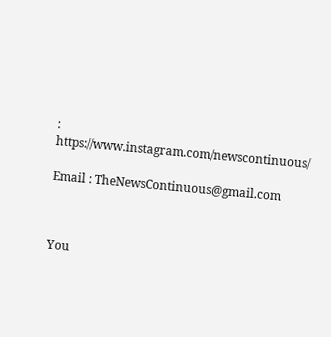: https://www.instagram.com/newscontinuous/

Email : TheNewsContinuous@gmail.com



You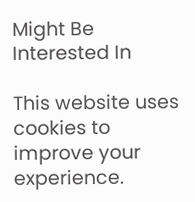Might Be Interested In

This website uses cookies to improve your experience.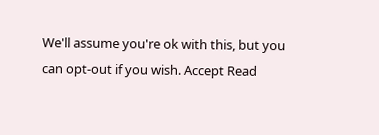We'll assume you're ok with this, but you can opt-out if you wish. Accept Read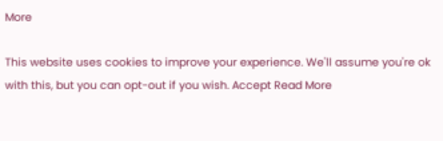More

This website uses cookies to improve your experience. We'll assume you're ok with this, but you can opt-out if you wish. Accept Read More